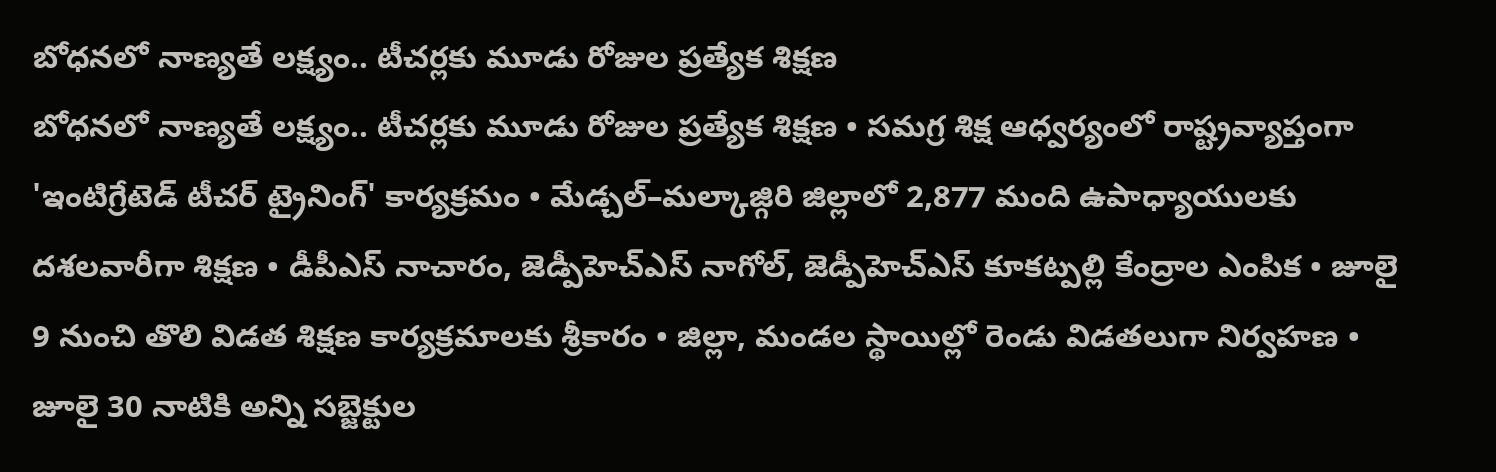బోధనలో నాణ్యతే లక్ష్యం.. టీచర్లకు మూడు రోజుల ప్రత్యేక శిక్షణ
బోధనలో నాణ్యతే లక్ష్యం.. టీచర్లకు మూడు రోజుల ప్రత్యేక శిక్షణ • సమగ్ర శిక్ష ఆధ్వర్యంలో రాష్ట్రవ్యాప్తంగా 'ఇంటిగ్రేటెడ్ టీచర్ ట్రైనింగ్' కార్యక్రమం • మేడ్చల్–మల్కాజ్గిరి జిల్లాలో 2,877 మంది ఉపాధ్యాయులకు దశలవారీగా శిక్షణ • డీపీఎస్ నాచారం, జెడ్పీహెచ్ఎస్ నాగోల్, జెడ్పీహెచ్ఎస్ కూకట్పల్లి కేంద్రాల ఎంపిక • జూలై 9 నుంచి తొలి విడత శిక్షణ కార్యక్రమాలకు శ్రీకారం • జిల్లా, మండల స్థాయిల్లో రెండు విడతలుగా నిర్వహణ • జూలై 30 నాటికి అన్ని సబ్జెక్టుల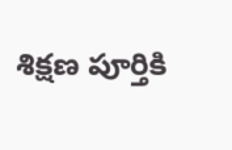శిక్షణ పూర్తికి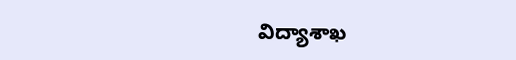విద్యాశాఖ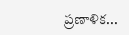ప్రణాళిక...